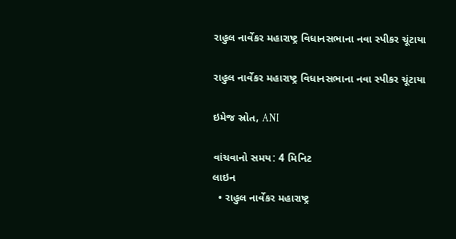રાહુલ નાર્વેકર મહારાષ્ટ્ર વિધાનસભાના નવા સ્પીકર ચૂંટાયા

રાહુલ નાર્વેકર મહારાષ્ટ્ર વિધાનસભાના નવા સ્પીકર ચૂંટાયા

ઇમેજ સ્રોત, ANI

વાંચવાનો સમય: 4 મિનિટ
લાઇન
  • રાહુલ નાર્વેકર મહારાષ્ટ્ર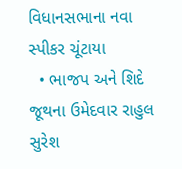વિધાનસભાના નવા સ્પીકર ચૂંટાયા
  • ભાજપ અને શિદે જૂથના ઉમેદવાર રાહુલ સુરેશ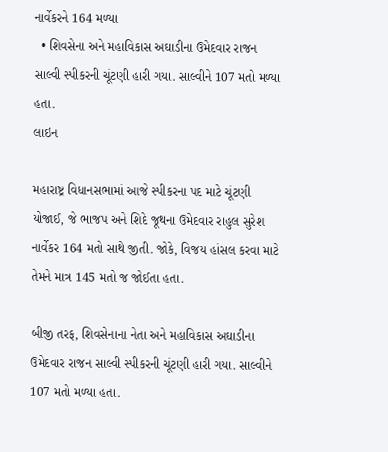નાર્વેકરને 164 મળ્યા
  • શિવસેના અને મહાવિકાસ અઘાડીના ઉમેદવાર રાજન સાલ્વી સ્પીકરની ચૂંટણી હારી ગયા. સાલ્વીને 107 મતો મળ્યા હતા.
લાઇન

મહારાષ્ટ્ર વિધાનસભામાં આજે સ્પીકરના પદ માટે ચૂંટણી યોજાઈ, જે ભાજપ અને શિદે જૂથના ઉમેદવાર રાહુલ સુરેશ નાર્વેકર 164 મતો સાથે જીતી. જોકે, વિજય હાંસલ કરવા માટે તેમને માત્ર 145 મતો જ જોઈતા હતા.

બીજી તરફ, શિવસેનાના નેતા અને મહાવિકાસ અઘાડીના ઉમેદવાર રાજન સાલ્વી સ્પીકરની ચૂંટણી હારી ગયા. સાલ્વીને 107 મતો મળ્યા હતા.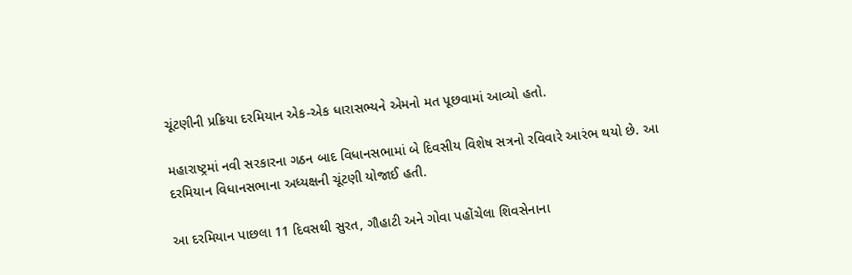ચૂંટણીની પ્રક્રિયા દરમિયાન એક-એક ધારાસભ્યને એમનો મત પૂછવામાં આવ્યો હતો.

મહારાષ્ટ્રમાં નવી સરકારના ગઠન બાદ વિધાનસભામાં બે દિવસીય વિશેષ સત્રનો રવિવારે આરંભ થયો છે. આ દરમિયાન વિધાનસભાના અધ્યક્ષની ચૂંટણી યોજાઈ હતી.

આ દરમિયાન પાછલા 11 દિવસથી સુરત, ગૌહાટી અને ગોવા પહોંચેલા શિવસેનાના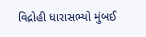વિદ્રોહી ધારાસભ્યો મુંબઈ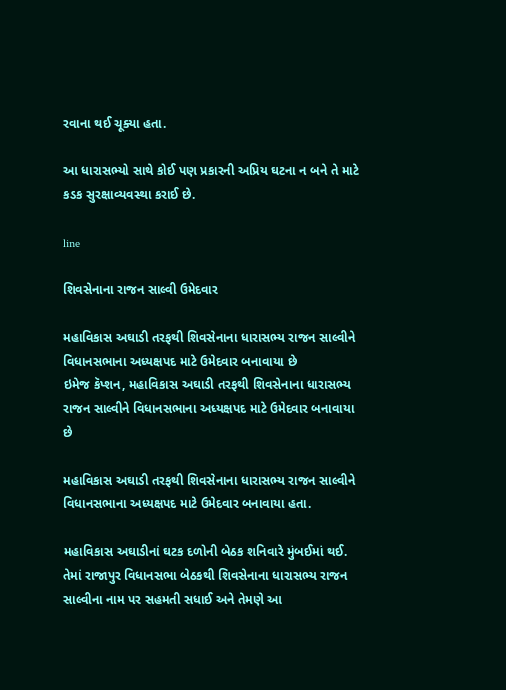રવાના થઈ ચૂક્યા હતા.

આ ધારાસભ્યો સાથે કોઈ પણ પ્રકારની અપ્રિય ઘટના ન બને તે માટે કડક સુરક્ષાવ્યવસ્થા કરાઈ છે.

line

શિવસેનાના રાજન સાલ્વી ઉમેદવાર

મહાવિકાસ અઘાડી તરફથી શિવસેનાના ધારાસભ્ય રાજન સાલ્વીને વિધાનસભાના અધ્યક્ષપદ માટે ઉમેદવાર બનાવાયા છે
ઇમેજ કૅપ્શન, મહાવિકાસ અઘાડી તરફથી શિવસેનાના ધારાસભ્ય રાજન સાલ્વીને વિધાનસભાના અધ્યક્ષપદ માટે ઉમેદવાર બનાવાયા છે

મહાવિકાસ અઘાડી તરફથી શિવસેનાના ધારાસભ્ય રાજન સાલ્વીને વિધાનસભાના અધ્યક્ષપદ માટે ઉમેદવાર બનાવાયા હતા.

મહાવિકાસ અઘાડીનાં ઘટક દળોની બેઠક શનિવારે મુંબઈમાં થઈ. તેમાં રાજાપુર વિધાનસભા બેઠકથી શિવસેનાના ધારાસભ્ય રાજન સાલ્વીના નામ પર સહમતી સધાઈ અને તેમણે આ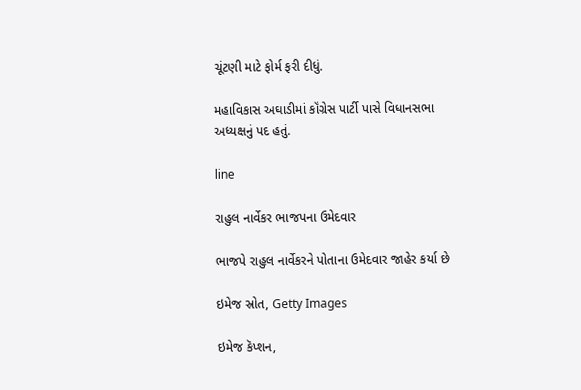ચૂંટણી માટે ફોર્મ ફરી દીધું.

મહાવિકાસ અઘાડીમાં કૉંગ્રેસ પાર્ટી પાસે વિધાનસભા અધ્યક્ષનું પદ હતું.

line

રાહુલ નાર્વેકર ભાજપના ઉમેદવાર

ભાજપે રાહુલ નાર્વેકરને પોતાના ઉમેદવાર જાહેર કર્યા છે

ઇમેજ સ્રોત, Getty Images

ઇમેજ કૅપ્શન,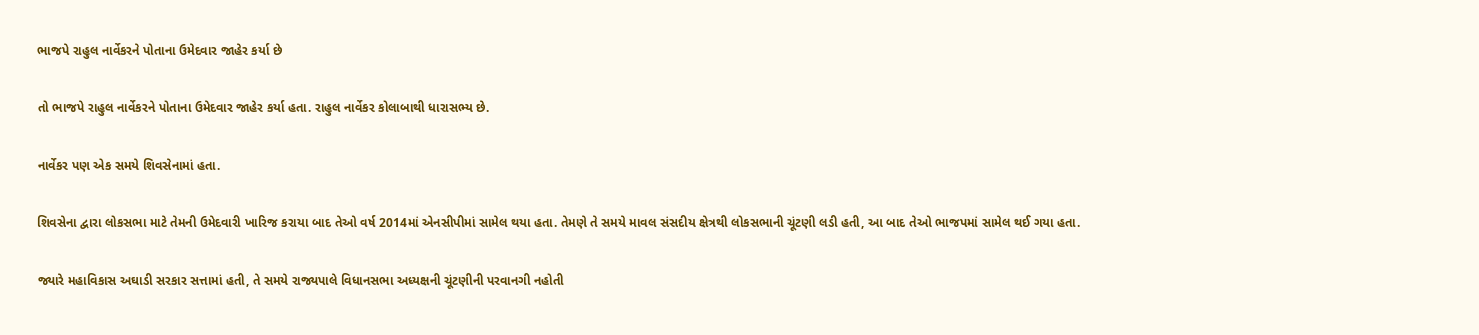ભાજપે રાહુલ નાર્વેકરને પોતાના ઉમેદવાર જાહેર કર્યા છે

તો ભાજપે રાહુલ નાર્વેકરને પોતાના ઉમેદવાર જાહેર કર્યા હતા. રાહુલ નાર્વેકર કોલાબાથી ધારાસભ્ય છે.

નાર્વેકર પણ એક સમયે શિવસેનામાં હતા.

શિવસેના દ્વારા લોકસભા માટે તેમની ઉમેદવારી ખારિજ કરાયા બાદ તેઓ વર્ષ 2014માં એનસીપીમાં સામેલ થયા હતા. તેમણે તે સમયે માવલ સંસદીય ક્ષેત્રથી લોકસભાની ચૂંટણી લડી હતી, આ બાદ તેઓ ભાજપમાં સામેલ થઈ ગયા હતા.

જ્યારે મહાવિકાસ અઘાડી સરકાર સત્તામાં હતી, તે સમયે રાજ્યપાલે વિધાનસભા અધ્યક્ષની ચૂંટણીની પરવાનગી નહોતી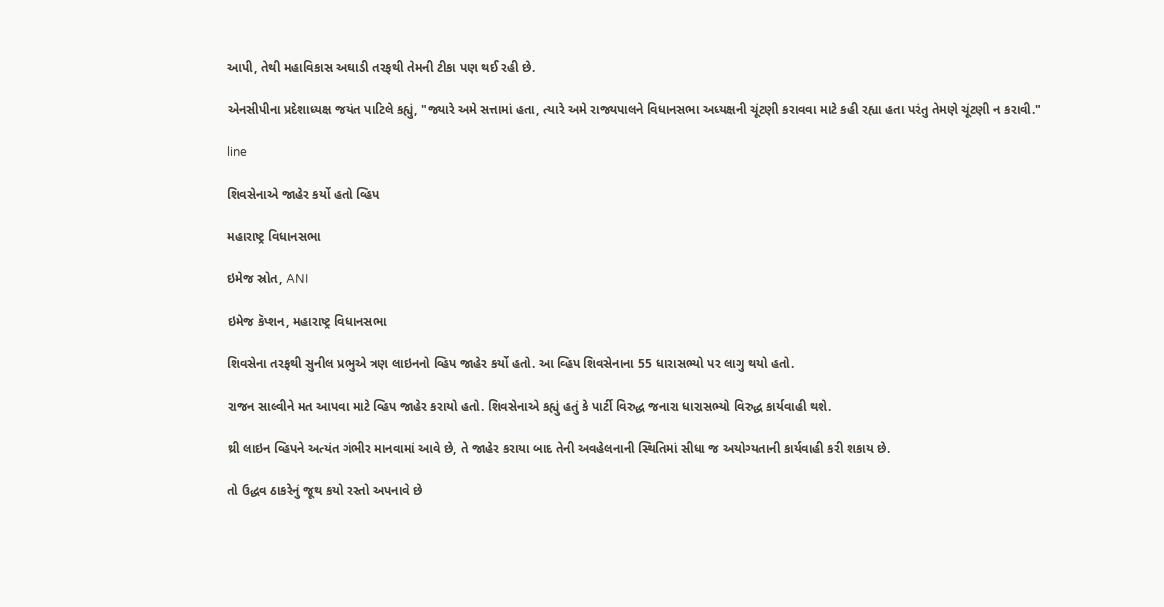આપી, તેથી મહાવિકાસ અઘાડી તરફથી તેમની ટીકા પણ થઈ રહી છે.

એનસીપીના પ્રદેશાધ્યક્ષ જયંત પાટિલે કહ્યું, "જ્યારે અમે સત્તામાં હતા, ત્યારે અમે રાજ્યપાલને વિધાનસભા અધ્યક્ષની ચૂંટણી કરાવવા માટે કહી રહ્યા હતા પરંતુ તેમણે ચૂંટણી ન કરાવી."

line

શિવસેનાએ જાહેર કર્યો હતો વ્હિપ

મહારાષ્ટ્ર વિધાનસભા

ઇમેજ સ્રોત, ANI

ઇમેજ કૅપ્શન, મહારાષ્ટ્ર વિધાનસભા

શિવસેના તરફથી સુનીલ પ્રભુએ ત્રણ લાઇનનો વ્હિપ જાહેર કર્યો હતો. આ વ્હિપ શિવસેનાના 55 ધારાસભ્યો પર લાગુ થયો હતો.

રાજન સાલ્વીને મત આપવા માટે વ્હિપ જાહેર કરાયો હતો. શિવસેનાએ કહ્યું હતું કે પાર્ટી વિરુદ્ધ જનારા ધારાસભ્યો વિરુદ્ધ કાર્યવાહી થશે.

થ્રી લાઇન વ્હિપને અત્યંત ગંભીર માનવામાં આવે છે, તે જાહેર કરાયા બાદ તેની અવહેલનાની સ્થિતિમાં સીધા જ અયોગ્યતાની કાર્યવાહી કરી શકાય છે.

તો ઉદ્ધવ ઠાકરેનું જૂથ કયો રસ્તો અપનાવે છે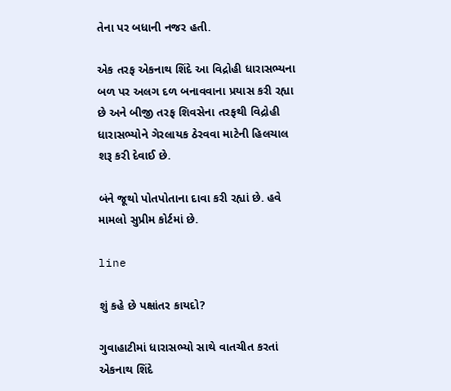તેના પર બધાની નજર હતી.

એક તરફ એકનાથ શિંદે આ વિદ્રોહી ધારાસભ્યના બળ પર અલગ દળ બનાવવાના પ્રયાસ કરી રહ્યા છે અને બીજી તરફ શિવસેના તરફથી વિદ્રોહી ધારાસભ્યોને ગેરલાયક ઠેરવવા માટેની હિલચાલ શરૂ કરી દેવાઈ છે.

બંને જૂથો પોતપોતાના દાવા કરી રહ્યાં છે. હવે મામલો સુપ્રીમ કોર્ટમાં છે.

line

શું કહે છે પક્ષાંતર કાયદો?

ગુવાહાટીમાં ધારાસભ્યો સાથે વાતચીત કરતાં એકનાથ શિંદે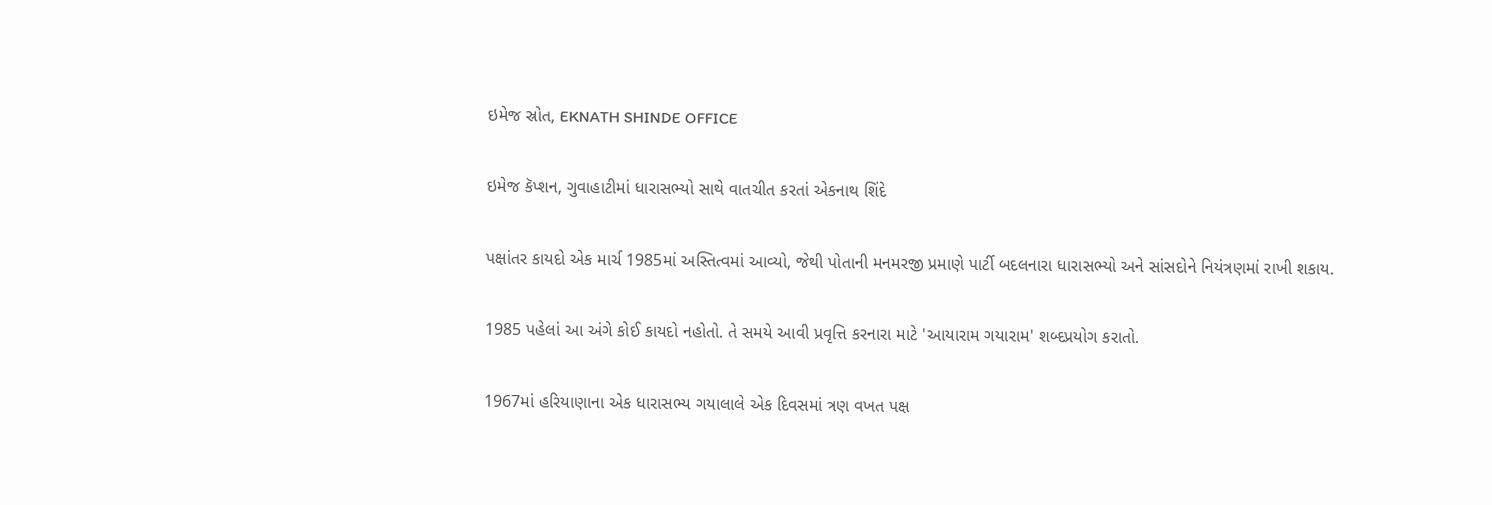ઇમેજ સ્રોત, EKNATH SHINDE OFFICE

ઇમેજ કૅપ્શન, ગુવાહાટીમાં ધારાસભ્યો સાથે વાતચીત કરતાં એકનાથ શિંદે

પક્ષાંતર કાયદો એક માર્ચ 1985માં અસ્તિત્વમાં આવ્યો, જેથી પોતાની મનમરજી પ્રમાણે પાર્ટી બદલનારા ધારાસભ્યો અને સાંસદોને નિયંત્રણમાં રાખી શકાય.

1985 પહેલાં આ અંગે કોઈ કાયદો નહોતો. તે સમયે આવી પ્રવૃત્તિ કરનારા માટે 'આયારામ ગયારામ' શબ્દપ્રયોગ કરાતો.

1967માં હરિયાણાના એક ધારાસભ્ય ગયાલાલે એક દિવસમાં ત્રણ વખત પક્ષ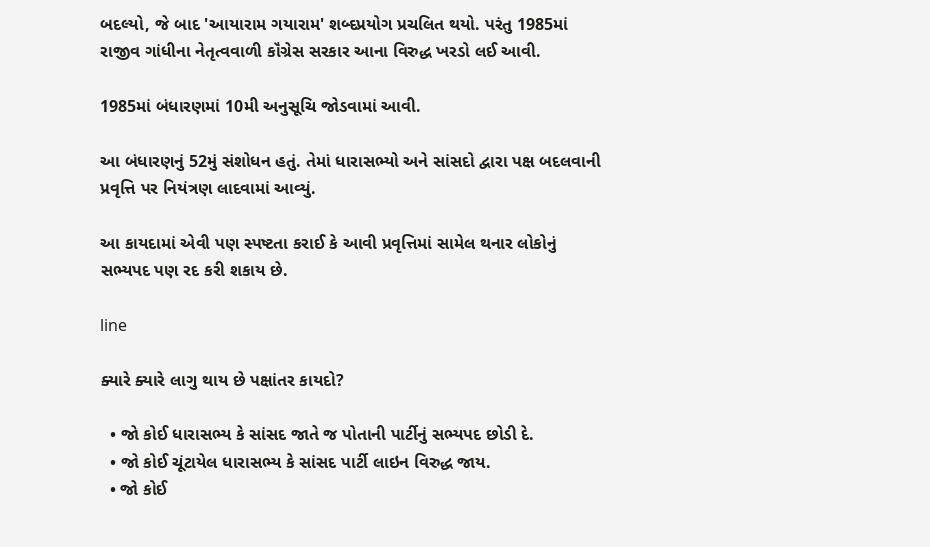બદલ્યો, જે બાદ 'આયારામ ગયારામ' શબ્દપ્રયોગ પ્રચલિત થયો. પરંતુ 1985માં રાજીવ ગાંધીના નેતૃત્વવાળી કૉંગ્રેસ સરકાર આના વિરુદ્ધ ખરડો લઈ આવી.

1985માં બંધારણમાં 10મી અનુસૂચિ જોડવામાં આવી.

આ બંધારણનું 52મું સંશોધન હતું. તેમાં ધારાસભ્યો અને સાંસદો દ્વારા પક્ષ બદલવાની પ્રવૃત્તિ પર નિયંત્રણ લાદવામાં આવ્યું.

આ કાયદામાં એવી પણ સ્પષ્ટતા કરાઈ કે આવી પ્રવૃત્તિમાં સામેલ થનાર લોકોનું સભ્યપદ પણ રદ કરી શકાય છે.

line

ક્યારે ક્યારે લાગુ થાય છે પક્ષાંતર કાયદો?

  • જો કોઈ ધારાસભ્ય કે સાંસદ જાતે જ પોતાની પાર્ટીનું સભ્યપદ છોડી દે.
  • જો કોઈ ચૂંટાયેલ ધારાસભ્ય કે સાંસદ પાર્ટી લાઇન વિરુદ્ધ જાય.
  • જો કોઈ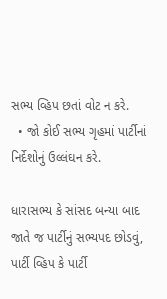સભ્ય વ્હિપ છતાં વોટ ન કરે.
  • જો કોઈ સભ્ય ગૃહમાં પાર્ટીનાં નિર્દેશોનું ઉલ્લંઘન કરે.

ધારાસભ્ય કે સાંસદ બન્યા બાદ જાતે જ પાર્ટીનું સભ્યપદ છોડવું, પાર્ટી વ્હિપ કે પાર્ટી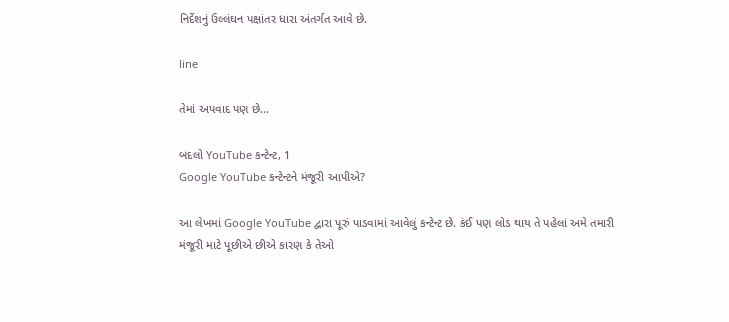નિર્દેશનું ઉલ્લંઘન પક્ષાંતર ધારા અંતર્ગત આવે છે.

line

તેમાં અપવાદ પણ છે...

બદલો YouTube કન્ટેન્ટ, 1
Google YouTube કન્ટેન્ટને મંજૂરી આપીએ?

આ લેખમાં Google YouTube દ્વારા પૂરું પાડવામાં આવેલું કન્ટેન્ટ છે. કંઈ પણ લોડ થાય તે પહેલાં અમે તમારી મંજૂરી માટે પૂછીએ છીએ કારણ કે તેઓ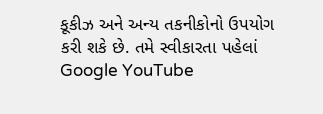કૂકીઝ અને અન્ય તકનીકોનો ઉપયોગ કરી શકે છે. તમે સ્વીકારતા પહેલાં Google YouTube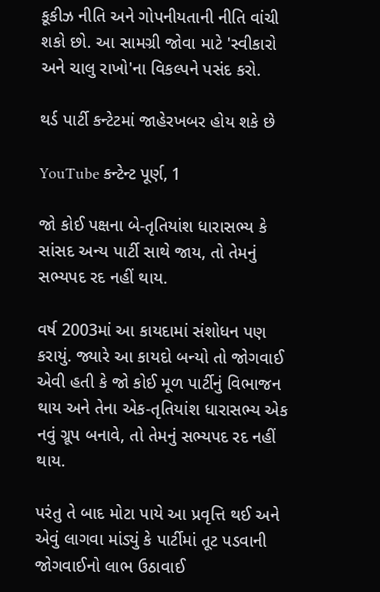કૂકીઝ નીતિ અને ગોપનીયતાની નીતિ વાંચી શકો છો. આ સામગ્રી જોવા માટે 'સ્વીકારો અને ચાલુ રાખો'ના વિકલ્પને પસંદ કરો.

થર્ડ પાર્ટી કન્ટેટમાં જાહેરખબર હોય શકે છે

YouTube કન્ટેન્ટ પૂર્ણ, 1

જો કોઈ પક્ષના બે-તૃતિયાંશ ધારાસભ્ય કે સાંસદ અન્ય પાર્ટી સાથે જાય, તો તેમનું સભ્યપદ રદ નહીં થાય.

વર્ષ 2003માં આ કાયદામાં સંશોધન પણ કરાયું. જ્યારે આ કાયદો બન્યો તો જોગવાઈ એવી હતી કે જો કોઈ મૂળ પાર્ટીનું વિભાજન થાય અને તેના એક-તૃતિયાંશ ધારાસભ્ય એક નવું ગ્રૂપ બનાવે, તો તેમનું સભ્યપદ રદ નહીં થાય.

પરંતુ તે બાદ મોટા પાયે આ પ્રવૃત્તિ થઈ અને એવું લાગવા માંડ્યું કે પાર્ટીમાં તૂટ પડવાની જોગવાઈનો લાભ ઉઠાવાઈ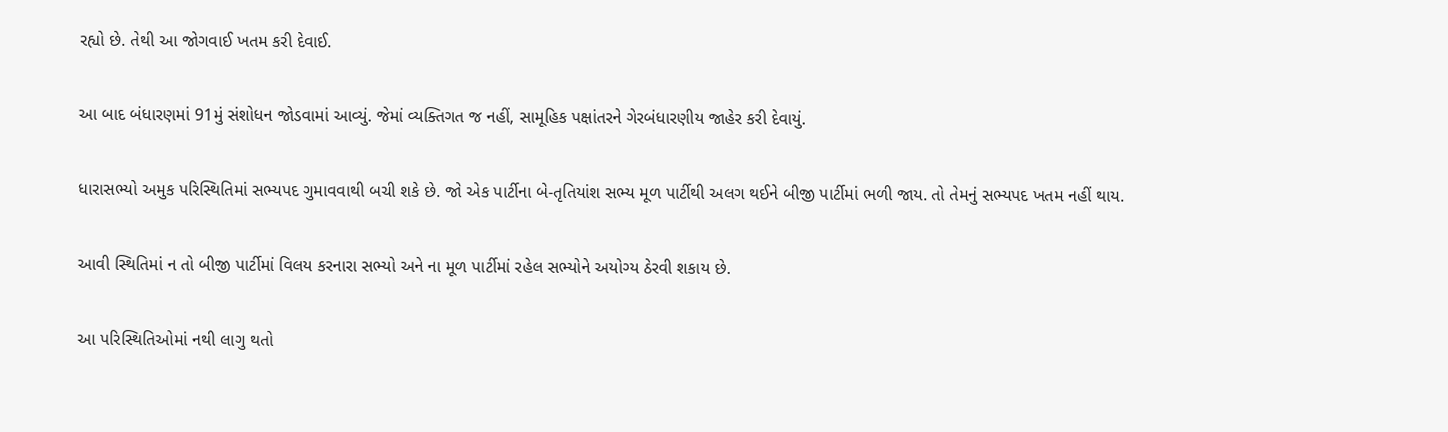રહ્યો છે. તેથી આ જોગવાઈ ખતમ કરી દેવાઈ.

આ બાદ બંધારણમાં 91મું સંશોધન જોડવામાં આવ્યું. જેમાં વ્યક્તિગત જ નહીં, સામૂહિક પક્ષાંતરને ગેરબંધારણીય જાહેર કરી દેવાયું.

ધારાસભ્યો અમુક પરિસ્થિતિમાં સભ્યપદ ગુમાવવાથી બચી શકે છે. જો એક પાર્ટીના બે-તૃતિયાંશ સભ્ય મૂળ પાર્ટીથી અલગ થઈને બીજી પાર્ટીમાં ભળી જાય. તો તેમનું સભ્યપદ ખતમ નહીં થાય.

આવી સ્થિતિમાં ન તો બીજી પાર્ટીમાં વિલય કરનારા સભ્યો અને ના મૂળ પાર્ટીમાં રહેલ સભ્યોને અયોગ્ય ઠેરવી શકાય છે.

આ પરિસ્થિતિઓમાં નથી લાગુ થતો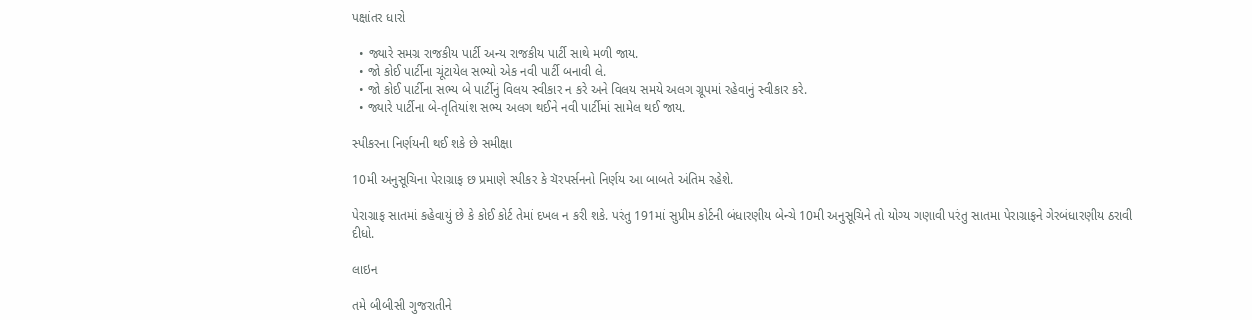પક્ષાંતર ધારો

  • જ્યારે સમગ્ર રાજકીય પાર્ટી અન્ય રાજકીય પાર્ટી સાથે મળી જાય.
  • જો કોઈ પાર્ટીના ચૂંટાયેલ સભ્યો એક નવી પાર્ટી બનાવી લે.
  • જો કોઈ પાર્ટીના સભ્ય બે પાર્ટીનું વિલય સ્વીકાર ન કરે અને વિલય સમયે અલગ ગ્રૂપમાં રહેવાનું સ્વીકાર કરે.
  • જ્યારે પાર્ટીના બે-તૃતિયાંશ સભ્ય અલગ થઈને નવી પાર્ટીમાં સામેલ થઈ જાય.

સ્પીકરના નિર્ણયની થઈ શકે છે સમીક્ષા

10મી અનુસૂચિના પેરાગ્રાફ છ પ્રમાણે સ્પીકર કે ચૅરપર્સનનો નિર્ણય આ બાબતે અંતિમ રહેશે.

પેરાગ્રાફ સાતમાં કહેવાયું છે કે કોઈ કોર્ટ તેમાં દખલ ન કરી શકે. પરંતુ 191માં સુપ્રીમ કોર્ટની બંધારણીય બેન્ચે 10મી અનુસૂચિને તો યોગ્ય ગણાવી પરંતુ સાતમા પેરાગ્રાફને ગેરબંધારણીય ઠરાવી દીધો.

લાઇન

તમે બીબીસી ગુજરાતીને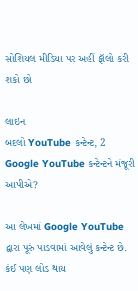સોશિયલ મીડિયા પર અહીં ફૉલો કરી શકો છો

લાઇન
બદલો YouTube કન્ટેન્ટ, 2
Google YouTube કન્ટેન્ટને મંજૂરી આપીએ?

આ લેખમાં Google YouTube દ્વારા પૂરું પાડવામાં આવેલું કન્ટેન્ટ છે. કંઈ પણ લોડ થાય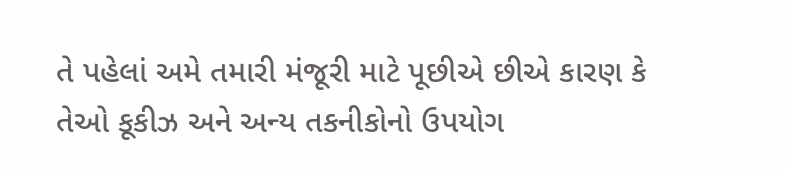તે પહેલાં અમે તમારી મંજૂરી માટે પૂછીએ છીએ કારણ કે તેઓ કૂકીઝ અને અન્ય તકનીકોનો ઉપયોગ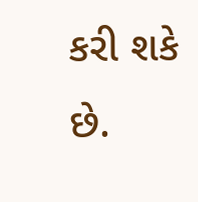કરી શકે છે.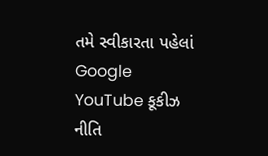તમે સ્વીકારતા પહેલાં Google YouTube કૂકીઝ નીતિ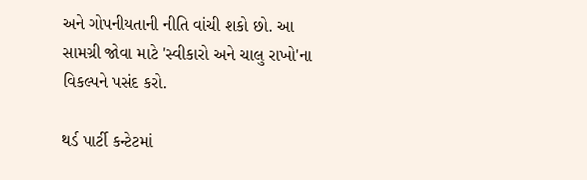અને ગોપનીયતાની નીતિ વાંચી શકો છો. આ સામગ્રી જોવા માટે 'સ્વીકારો અને ચાલુ રાખો'ના વિકલ્પને પસંદ કરો.

થર્ડ પાર્ટી કન્ટેટમાં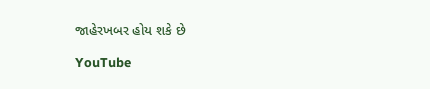જાહેરખબર હોય શકે છે

YouTube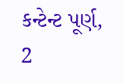કન્ટેન્ટ પૂર્ણ, 2